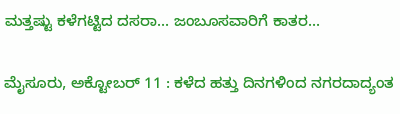ಮತ್ತಷ್ಟು ಕಳೆಗಟ್ಟಿದ ದಸರಾ... ಜಂಬೂಸವಾರಿಗೆ ಕಾತರ...

ಮೈಸೂರು, ಅಕ್ಟೋಬರ್ 11 : ಕಳೆದ ಹತ್ತು ದಿನಗಳಿಂದ ನಗರದಾದ್ಯಂತ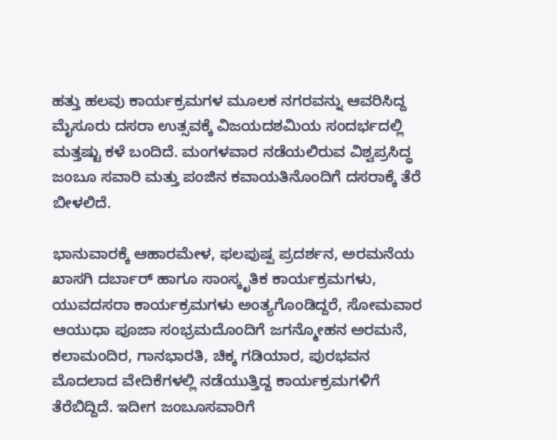ಹತ್ತು ಹಲವು ಕಾರ್ಯಕ್ರಮಗಳ ಮೂಲಕ ನಗರವನ್ನು ಆವರಿಸಿದ್ದ ಮೈಸೂರು ದಸರಾ ಉತ್ಸವಕ್ಕೆ ವಿಜಯದಶಮಿಯ ಸಂದರ್ಭದಲ್ಲಿ ಮತ್ತಷ್ಟು ಕಳೆ ಬಂದಿದೆ. ಮಂಗಳವಾರ ನಡೆಯಲಿರುವ ವಿಶ್ವಪ್ರಸಿದ್ಧ ಜಂಬೂ ಸವಾರಿ ಮತ್ತು ಪಂಜಿನ ಕವಾಯತಿನೊಂದಿಗೆ ದಸರಾಕ್ಕೆ ತೆರೆ ಬೀಳಲಿದೆ.

ಭಾನುವಾರಕ್ಕೆ ಆಹಾರಮೇಳ, ಫಲಪುಷ್ಪ ಪ್ರದರ್ಶನ, ಅರಮನೆಯ ಖಾಸಗಿ ದರ್ಬಾರ್ ಹಾಗೂ ಸಾಂಸ್ಕೃತಿಕ ಕಾರ್ಯಕ್ರಮಗಳು, ಯುವದಸರಾ ಕಾರ್ಯಕ್ರಮಗಳು ಅಂತ್ಯಗೊಂಡಿದ್ದರೆ, ಸೋಮವಾರ ಆಯುಧಾ ಪೂಜಾ ಸಂಭ್ರಮದೊಂದಿಗೆ ಜಗನ್ಮೋಹನ ಅರಮನೆ, ಕಲಾಮಂದಿರ, ಗಾನಭಾರತಿ, ಚಿಕ್ಕ ಗಡಿಯಾರ, ಪುರಭವನ ಮೊದಲಾದ ವೇದಿಕೆಗಳಲ್ಲಿ ನಡೆಯುತ್ತಿದ್ದ ಕಾರ್ಯಕ್ರಮಗಳಿಗೆ ತೆರೆಬಿದ್ದಿದೆ. ಇದೀಗ ಜಂಬೂಸವಾರಿಗೆ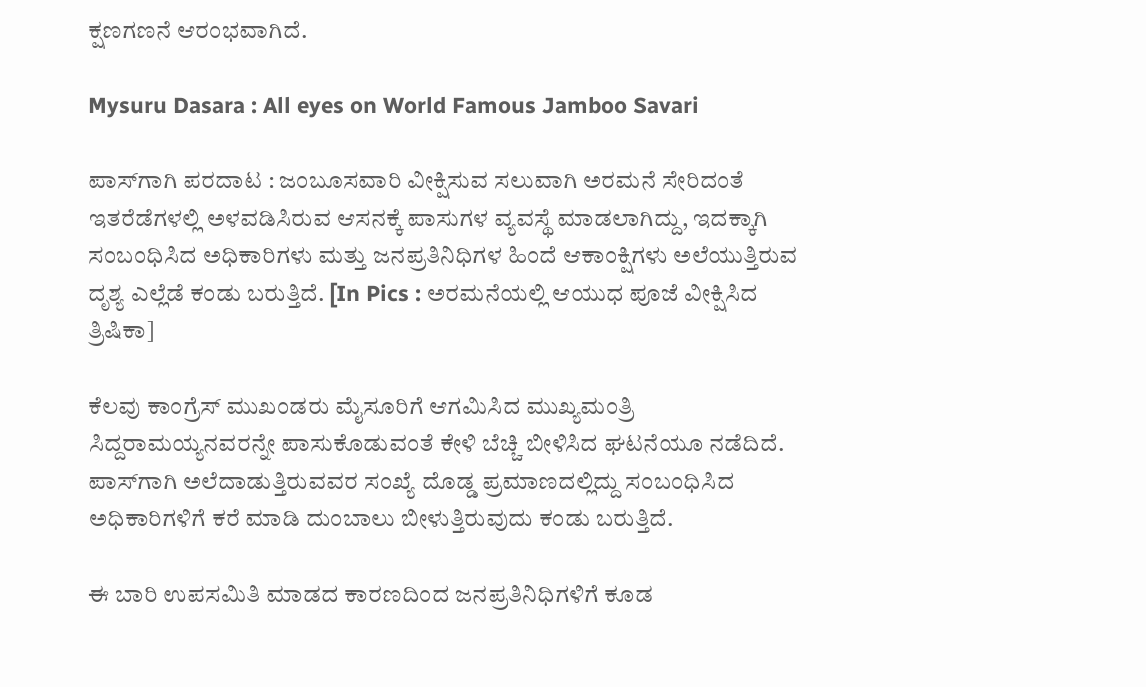ಕ್ಷಣಗಣನೆ ಆರಂಭವಾಗಿದೆ.

Mysuru Dasara : All eyes on World Famous Jamboo Savari

ಪಾಸ್‌ಗಾಗಿ ಪರದಾಟ : ಜಂಬೂಸವಾರಿ ವೀಕ್ಷಿಸುವ ಸಲುವಾಗಿ ಅರಮನೆ ಸೇರಿದಂತೆ ಇತರೆಡೆಗಳಲ್ಲಿ ಅಳವಡಿಸಿರುವ ಆಸನಕ್ಕೆ ಪಾಸುಗಳ ವ್ಯವಸ್ಥೆ ಮಾಡಲಾಗಿದ್ದು, ಇದಕ್ಕಾಗಿ ಸಂಬಂಧಿಸಿದ ಅಧಿಕಾರಿಗಳು ಮತ್ತು ಜನಪ್ರತಿನಿಧಿಗಳ ಹಿಂದೆ ಆಕಾಂಕ್ಷಿಗಳು ಅಲೆಯುತ್ತಿರುವ ದೃಶ್ಯ ಎಲ್ಲೆಡೆ ಕಂಡು ಬರುತ್ತಿದೆ. [In Pics : ಅರಮನೆಯಲ್ಲಿ ಆಯುಧ ಪೂಜೆ ವೀಕ್ಷಿಸಿದ ತ್ರಿಷಿಕಾ]

ಕೆಲವು ಕಾಂಗ್ರೆಸ್ ಮುಖಂಡರು ಮೈಸೂರಿಗೆ ಆಗಮಿಸಿದ ಮುಖ್ಯಮಂತ್ರಿ ಸಿದ್ದರಾಮಯ್ಯನವರನ್ನೇ ಪಾಸುಕೊಡುವಂತೆ ಕೇಳಿ ಬೆಚ್ಚಿ ಬೀಳಿಸಿದ ಘಟನೆಯೂ ನಡೆದಿದೆ. ಪಾಸ್‌ಗಾಗಿ ಅಲೆದಾಡುತ್ತಿರುವವರ ಸಂಖ್ಯೆ ದೊಡ್ಡ ಪ್ರಮಾಣದಲ್ಲಿದ್ದು ಸಂಬಂಧಿಸಿದ ಅಧಿಕಾರಿಗಳಿಗೆ ಕರೆ ಮಾಡಿ ದುಂಬಾಲು ಬೀಳುತ್ತಿರುವುದು ಕಂಡು ಬರುತ್ತಿದೆ.

ಈ ಬಾರಿ ಉಪಸಮಿತಿ ಮಾಡದ ಕಾರಣದಿಂದ ಜನಪ್ರತಿನಿಧಿಗಳಿಗೆ ಕೂಡ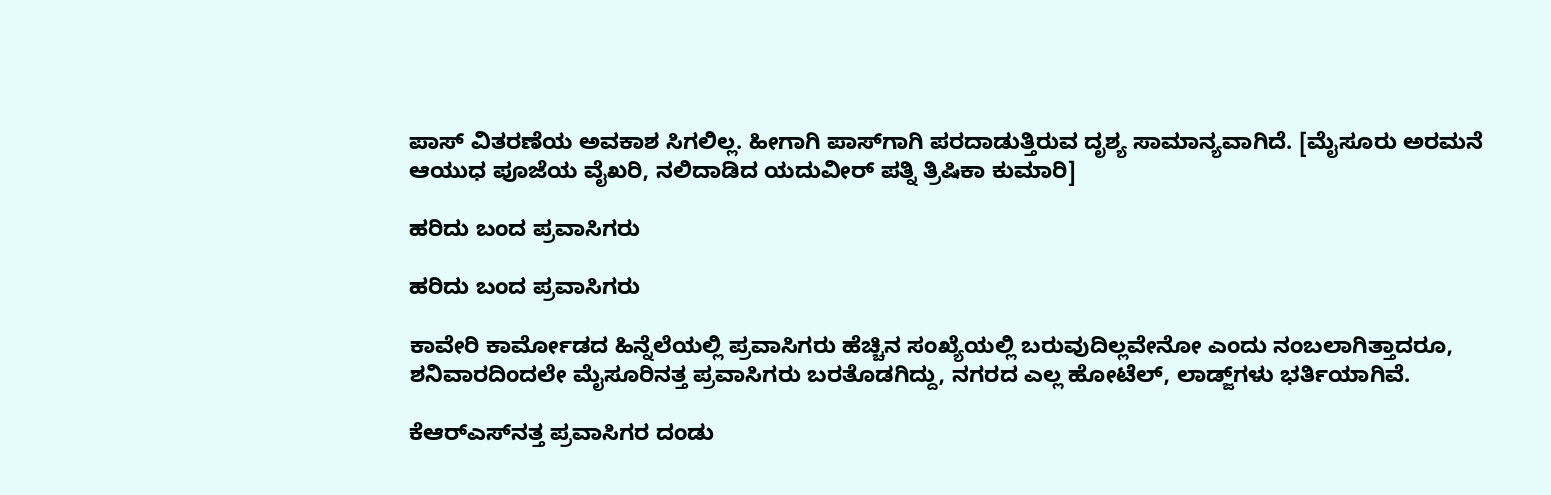ಪಾಸ್ ವಿತರಣೆಯ ಅವಕಾಶ ಸಿಗಲಿಲ್ಲ. ಹೀಗಾಗಿ ಪಾಸ್‌ಗಾಗಿ ಪರದಾಡುತ್ತಿರುವ ದೃಶ್ಯ ಸಾಮಾನ್ಯವಾಗಿದೆ. [ಮೈಸೂರು ಅರಮನೆ ಆಯುಧ ಪೂಜೆಯ ವೈಖರಿ, ನಲಿದಾಡಿದ ಯದುವೀರ್ ಪತ್ನಿ ತ್ರಿಷಿಕಾ ಕುಮಾರಿ]

ಹರಿದು ಬಂದ ಪ್ರವಾಸಿಗರು

ಹರಿದು ಬಂದ ಪ್ರವಾಸಿಗರು

ಕಾವೇರಿ ಕಾರ್ಮೋಡದ ಹಿನ್ನೆಲೆಯಲ್ಲಿ ಪ್ರವಾಸಿಗರು ಹೆಚ್ಚಿನ ಸಂಖ್ಯೆಯಲ್ಲಿ ಬರುವುದಿಲ್ಲವೇನೋ ಎಂದು ನಂಬಲಾಗಿತ್ತಾದರೂ, ಶನಿವಾರದಿಂದಲೇ ಮೈಸೂರಿನತ್ತ ಪ್ರವಾಸಿಗರು ಬರತೊಡಗಿದ್ದು, ನಗರದ ಎಲ್ಲ ಹೋಟೆಲ್, ಲಾಡ್ಜ್‌ಗಳು ಭರ್ತಿಯಾಗಿವೆ.

ಕೆಆರ್‌ಎಸ್‌ನತ್ತ ಪ್ರವಾಸಿಗರ ದಂಡು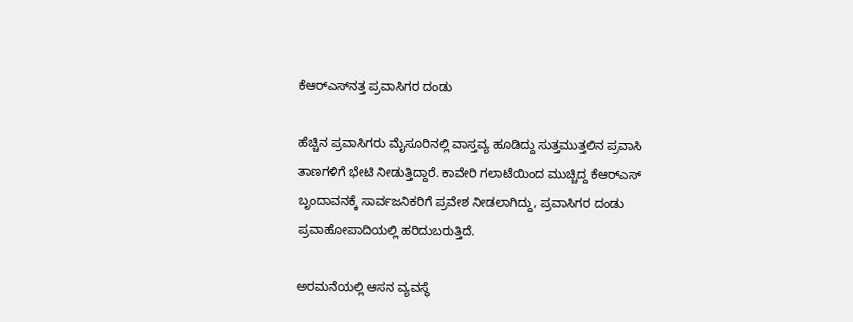ಕೆಆರ್‌ಎಸ್‌ನತ್ತ ಪ್ರವಾಸಿಗರ ದಂಡು

ಹೆಚ್ಚಿನ ಪ್ರವಾಸಿಗರು ಮೈಸೂರಿನಲ್ಲಿ ವಾಸ್ತವ್ಯ ಹೂಡಿದ್ದು ಸುತ್ತಮುತ್ತಲಿನ ಪ್ರವಾಸಿ ತಾಣಗಳಿಗೆ ಭೇಟಿ ನೀಡುತ್ತಿದ್ದಾರೆ. ಕಾವೇರಿ ಗಲಾಟೆಯಿಂದ ಮುಚ್ಚಿದ್ದ ಕೆಆರ್‌ಎಸ್ ಬೃಂದಾವನಕ್ಕೆ ಸಾರ್ವಜನಿಕರಿಗೆ ಪ್ರವೇಶ ನೀಡಲಾಗಿದ್ದು, ಪ್ರವಾಸಿಗರ ದಂಡು ಪ್ರವಾಹೋಪಾದಿಯಲ್ಲಿ ಹರಿದುಬರುತ್ತಿದೆ.

ಅರಮನೆಯಲ್ಲಿ ಆಸನ ವ್ಯವಸ್ಥೆ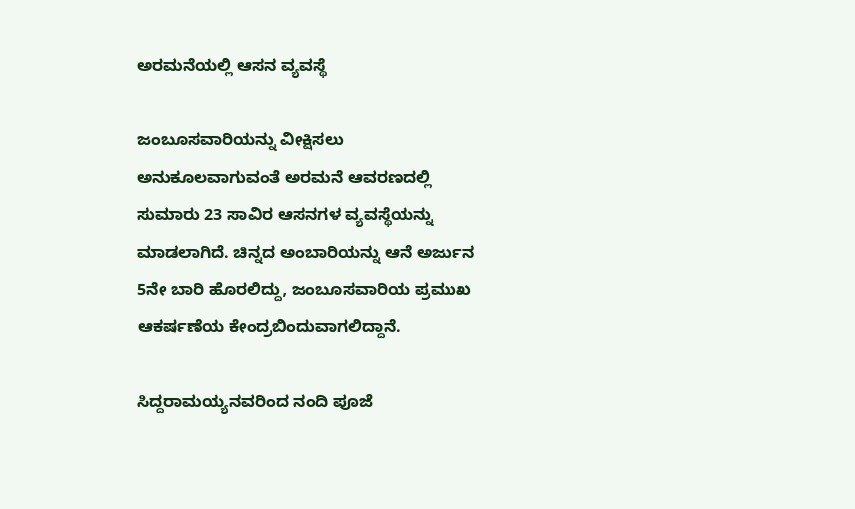ಅರಮನೆಯಲ್ಲಿ ಆಸನ ವ್ಯವಸ್ಥೆ

ಜಂಬೂಸವಾರಿಯನ್ನು ವೀಕ್ಷಿಸಲು ಅನುಕೂಲವಾಗುವಂತೆ ಅರಮನೆ ಆವರಣದಲ್ಲಿ ಸುಮಾರು 23 ಸಾವಿರ ಆಸನಗಳ ವ್ಯವಸ್ಥೆಯನ್ನು ಮಾಡಲಾಗಿದೆ. ಚಿನ್ನದ ಅಂಬಾರಿಯನ್ನು ಆನೆ ಅರ್ಜುನ 5ನೇ ಬಾರಿ ಹೊರಲಿದ್ದು, ಜಂಬೂಸವಾರಿಯ ಪ್ರಮುಖ ಆಕರ್ಷಣೆಯ ಕೇಂದ್ರಬಿಂದುವಾಗಲಿದ್ದಾನೆ.

ಸಿದ್ದರಾಮಯ್ಯನವರಿಂದ ನಂದಿ ಪೂಜೆ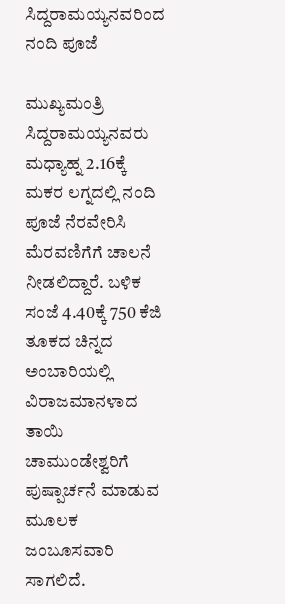ಸಿದ್ದರಾಮಯ್ಯನವರಿಂದ ನಂದಿ ಪೂಜೆ

ಮುಖ್ಯಮಂತ್ರಿ ಸಿದ್ದರಾಮಯ್ಯನವರು ಮಧ್ಯಾಹ್ನ 2.16ಕ್ಕೆ ಮಕರ ಲಗ್ನದಲ್ಲಿ ನಂದಿ ಪೂಜೆ ನೆರವೇರಿಸಿ ಮೆರವಣಿಗೆಗೆ ಚಾಲನೆ ನೀಡಲಿದ್ದಾರೆ. ಬಳಿಕ ಸಂಜೆ 4.40ಕ್ಕೆ 750 ಕೆಜಿ ತೂಕದ ಚಿನ್ನದ ಅಂಬಾರಿಯಲ್ಲಿ ವಿರಾಜಮಾನಳಾದ ತಾಯಿ ಚಾಮುಂಡೇಶ್ವರಿಗೆ ಪುಷ್ಪಾರ್ಚನೆ ಮಾಡುವ ಮೂಲಕ ಜಂಬೂಸವಾರಿ ಸಾಗಲಿದೆ.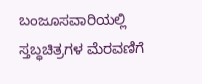ಬಂಜೂಸವಾರಿಯಲ್ಲಿ ಸ್ತಬ್ಧಚಿತ್ರಗಳ ಮೆರವಣಿಗೆ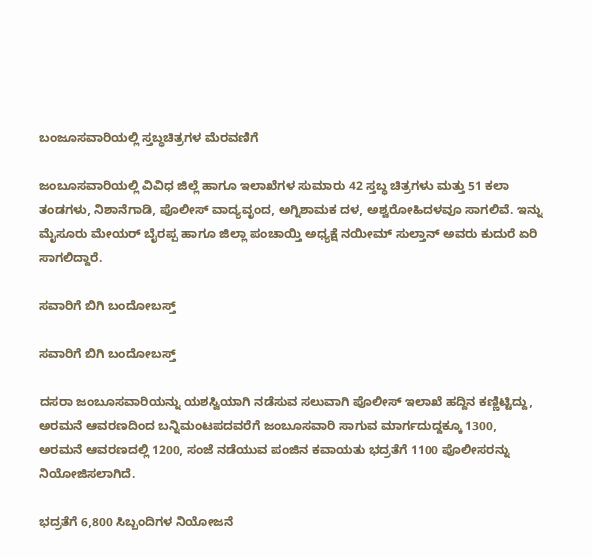ಬಂಜೂಸವಾರಿಯಲ್ಲಿ ಸ್ತಬ್ಧಚಿತ್ರಗಳ ಮೆರವಣಿಗೆ

ಜಂಬೂಸವಾರಿಯಲ್ಲಿ ವಿವಿಧ ಜಿಲ್ಲೆ ಹಾಗೂ ಇಲಾಖೆಗಳ ಸುಮಾರು 42 ಸ್ತಬ್ಧ ಚಿತ್ರಗಳು ಮತ್ತು 51 ಕಲಾ ತಂಡಗಳು, ನಿಶಾನೆಗಾಡಿ, ಪೊಲೀಸ್ ವಾದ್ಯವೃಂದ, ಅಗ್ನಿಶಾಮಕ ದಳ, ಅಶ್ವರೋಹಿದಳವೂ ಸಾಗಲಿವೆ. ಇನ್ನು ಮೈಸೂರು ಮೇಯರ್ ಬೈರಪ್ಪ ಹಾಗೂ ಜಿಲ್ಲಾ ಪಂಚಾಯ್ತಿ ಅಧ್ಯಕ್ಷೆ ನಯೀಮ್ ಸುಲ್ತಾನ್ ಅವರು ಕುದುರೆ ಏರಿ ಸಾಗಲಿದ್ದಾರೆ.

ಸವಾರಿಗೆ ಬಿಗಿ ಬಂದೋಬಸ್ತ್

ಸವಾರಿಗೆ ಬಿಗಿ ಬಂದೋಬಸ್ತ್

ದಸರಾ ಜಂಬೂಸವಾರಿಯನ್ನು ಯಶಸ್ವಿಯಾಗಿ ನಡೆಸುವ ಸಲುವಾಗಿ ಪೊಲೀಸ್ ಇಲಾಖೆ ಹದ್ದಿನ ಕಣ್ಣಿಟ್ಟಿದ್ದು, ಅರಮನೆ ಆವರಣದಿಂದ ಬನ್ನಿಮಂಟಪದವರೆಗೆ ಜಂಬೂಸವಾರಿ ಸಾಗುವ ಮಾರ್ಗದುದ್ದಕ್ಕೂ 1300, ಅರಮನೆ ಆವರಣದಲ್ಲಿ 1200, ಸಂಜೆ ನಡೆಯುವ ಪಂಜಿನ ಕವಾಯತು ಭದ್ರತೆಗೆ 1100 ಪೊಲೀಸರನ್ನು ನಿಯೋಜಿಸಲಾಗಿದೆ.

ಭದ್ರತೆಗೆ 6,800 ಸಿಬ್ಬಂದಿಗಳ ನಿಯೋಜನೆ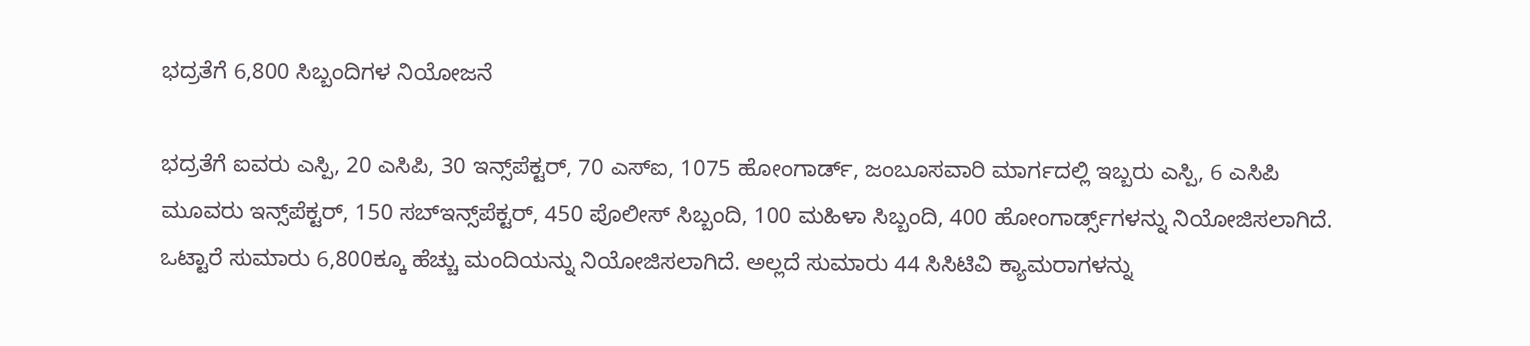ಭದ್ರತೆಗೆ 6,800 ಸಿಬ್ಬಂದಿಗಳ ನಿಯೋಜನೆ

ಭದ್ರತೆಗೆ ಐವರು ಎಸ್ಪಿ, 20 ಎಸಿಪಿ, 30 ಇನ್ಸ್‌ಪೆಕ್ಟರ್, 70 ಎಸ್‌ಐ, 1075 ಹೋಂಗಾರ್ಡ್, ಜಂಬೂಸವಾರಿ ಮಾರ್ಗದಲ್ಲಿ ಇಬ್ಬರು ಎಸ್ಪಿ, 6 ಎಸಿಪಿ ಮೂವರು ಇನ್ಸ್‌ಪೆಕ್ಟರ್, 150 ಸಬ್‌ಇನ್ಸ್‌ಪೆಕ್ಟರ್, 450 ಪೊಲೀಸ್ ಸಿಬ್ಬಂದಿ, 100 ಮಹಿಳಾ ಸಿಬ್ಬಂದಿ, 400 ಹೋಂಗಾರ್ಡ್ಸ್‌ಗಳನ್ನು ನಿಯೋಜಿಸಲಾಗಿದೆ. ಒಟ್ಟಾರೆ ಸುಮಾರು 6,800ಕ್ಕೂ ಹೆಚ್ಚು ಮಂದಿಯನ್ನು ನಿಯೋಜಿಸಲಾಗಿದೆ. ಅಲ್ಲದೆ ಸುಮಾರು 44 ಸಿಸಿಟಿವಿ ಕ್ಯಾಮರಾಗಳನ್ನು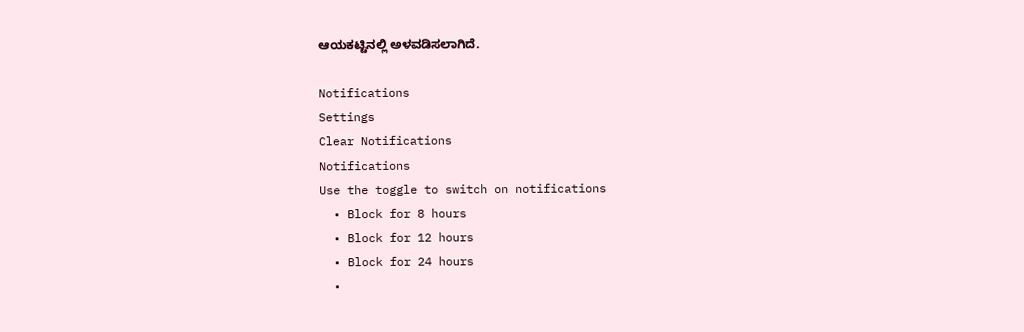ಆಯಕಟ್ಟಿನಲ್ಲಿ ಅಳವಡಿಸಲಾಗಿದೆ.

Notifications
Settings
Clear Notifications
Notifications
Use the toggle to switch on notifications
  • Block for 8 hours
  • Block for 12 hours
  • Block for 24 hours
  •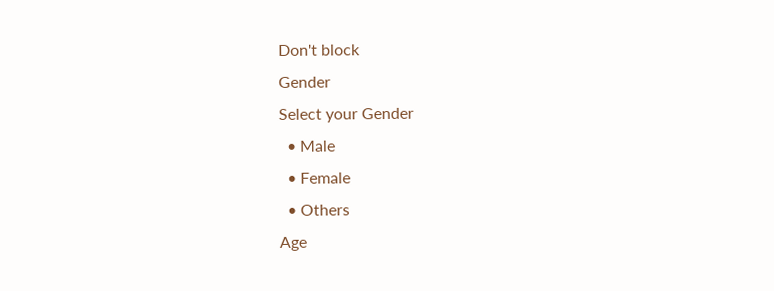Don't block
Gender
Select your Gender
  • Male
  • Female
  • Others
Age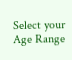Select your Age Range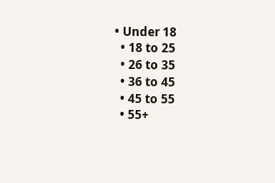• Under 18
  • 18 to 25
  • 26 to 35
  • 36 to 45
  • 45 to 55
  • 55+